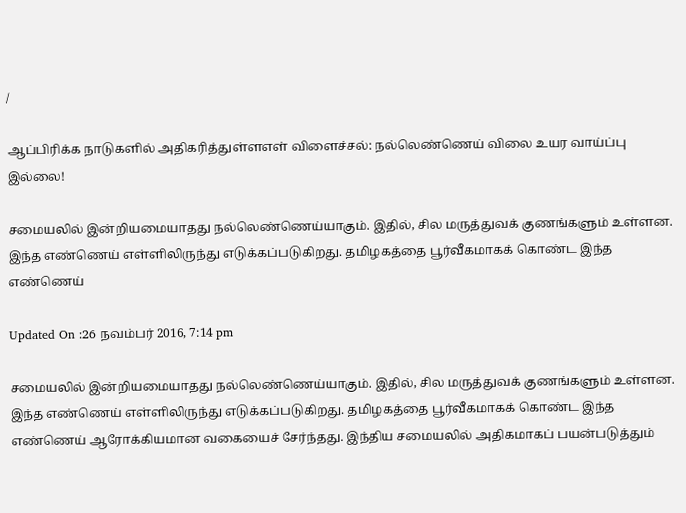/

ஆப்பிரிக்க நாடுகளில் அதிகரித்துள்ளஎள் விளைச்சல்: நல்லெண்ணெய் விலை உயர வாய்ப்பு இல்லை!

சமையலில் இன்றியமையாதது நல்லெண்ணெய்யாகும். இதில், சில மருத்துவக் குணங்களும் உள்ளன. இந்த எண்ணெய் எள்ளிலிருந்து எடுக்கப்படுகிறது. தமிழகத்தை பூர்வீகமாகக் கொண்ட இந்த எண்ணெய்

Updated On :26 நவம்பர் 2016, 7:14 pm

சமையலில் இன்றியமையாதது நல்லெண்ணெய்யாகும். இதில், சில மருத்துவக் குணங்களும் உள்ளன. இந்த எண்ணெய் எள்ளிலிருந்து எடுக்கப்படுகிறது. தமிழகத்தை பூர்வீகமாகக் கொண்ட இந்த எண்ணெய் ஆரோக்கியமான வகையைச் சேர்ந்தது. இந்திய சமையலில் அதிகமாகப் பயன்படுத்தும்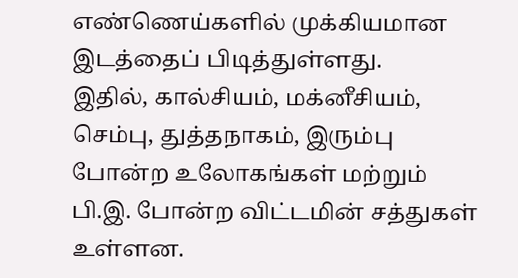எண்ணெய்களில் முக்கியமான இடத்தைப் பிடித்துள்ளது.
இதில், கால்சியம், மக்னீசியம், செம்பு, துத்தநாகம், இரும்பு போன்ற உலோகங்கள் மற்றும் பி.இ. போன்ற விட்டமின் சத்துகள் உள்ளன.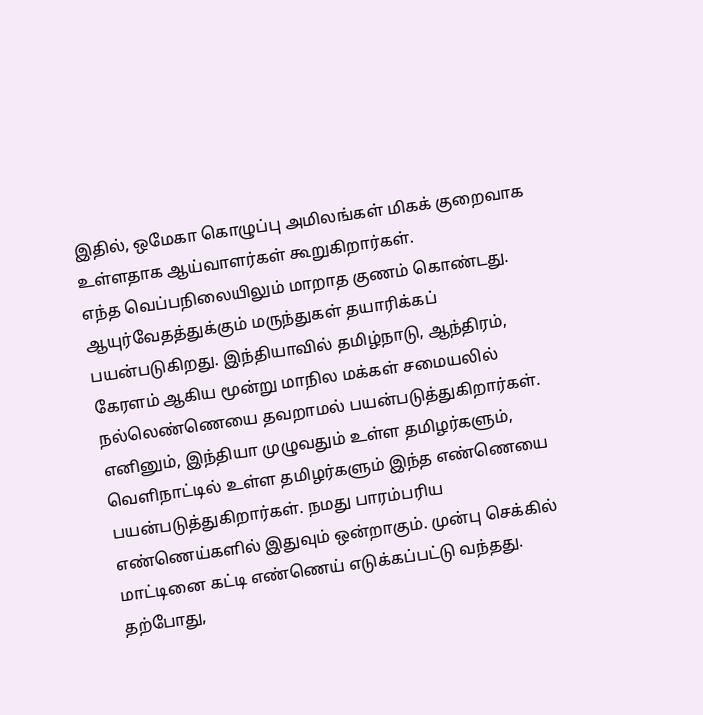இதில், ஒமேகா கொழுப்பு அமிலங்கள் மிகக் குறைவாக உள்ளதாக ஆய்வாளர்கள் கூறுகிறார்கள்.
எந்த வெப்பநிலையிலும் மாறாத குணம் கொண்டது. ஆயுர்வேதத்துக்கும் மருந்துகள் தயாரிக்கப் பயன்படுகிறது. இந்தியாவில் தமிழ்நாடு, ஆந்திரம், கேரளம் ஆகிய மூன்று மாநில மக்கள் சமையலில் நல்லெண்ணெயை தவறாமல் பயன்படுத்துகிறார்கள்.
எனினும், இந்தியா முழுவதும் உள்ள தமிழர்களும், வெளிநாட்டில் உள்ள தமிழர்களும் இந்த எண்ணெயை பயன்படுத்துகிறார்கள். நமது பாரம்பரிய எண்ணெய்களில் இதுவும் ஒன்றாகும். முன்பு செக்கில் மாட்டினை கட்டி எண்ணெய் எடுக்கப்பட்டு வந்தது. தற்போது,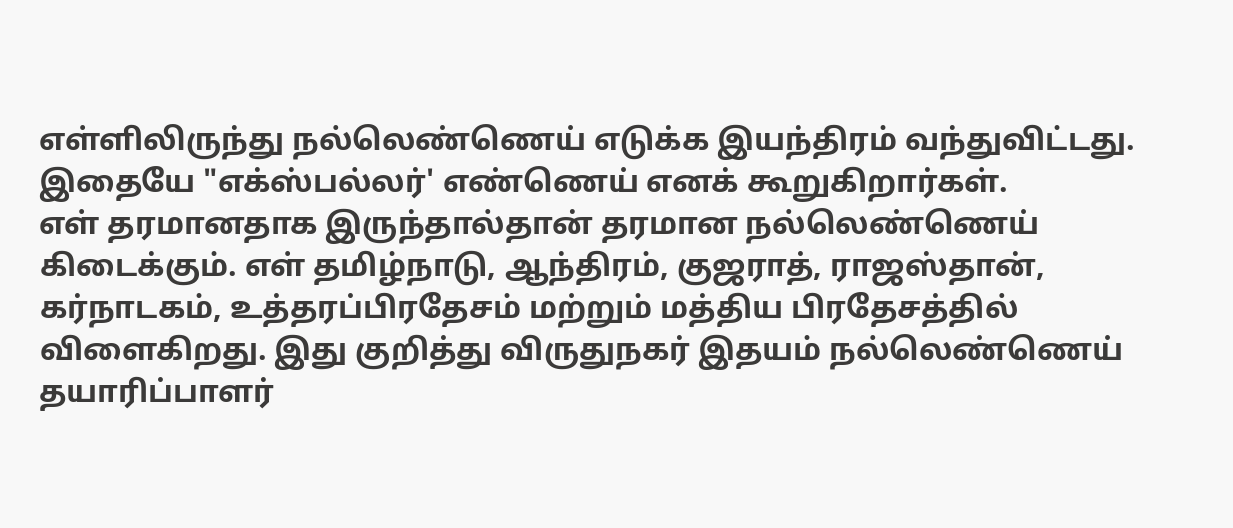எள்ளிலிருந்து நல்லெண்ணெய் எடுக்க இயந்திரம் வந்துவிட்டது. இதையே "எக்ஸ்பல்லர்' எண்ணெய் எனக் கூறுகிறார்கள்.
எள் தரமானதாக இருந்தால்தான் தரமான நல்லெண்ணெய் கிடைக்கும். எள் தமிழ்நாடு, ஆந்திரம், குஜராத், ராஜஸ்தான், கர்நாடகம், உத்தரப்பிரதேசம் மற்றும் மத்திய பிரதேசத்தில் விளைகிறது. இது குறித்து விருதுநகர் இதயம் நல்லெண்ணெய் தயாரிப்பாளர்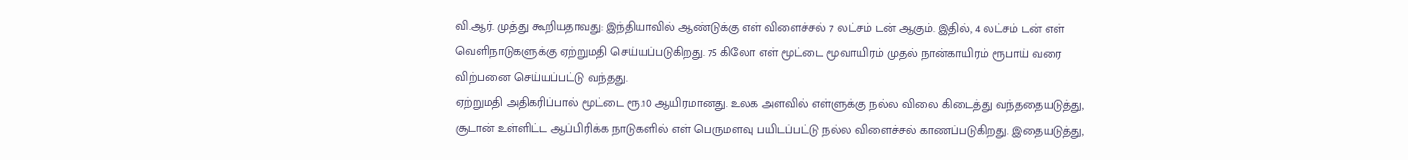வி.ஆர். முத்து கூறியதாவது: இந்தியாவில் ஆண்டுக்கு எள் விளைச்சல் 7 லட்சம் டன் ஆகும். இதில், 4 லட்சம் டன் எள் வெளிநாடுகளுக்கு ஏற்றுமதி செய்யப்படுகிறது. 75 கிலோ எள் மூட்டை மூவாயிரம் முதல் நான்காயிரம் ரூபாய் வரை விற்பனை செய்யப்பட்டு வந்தது.
ஏற்றுமதி அதிகரிப்பால் மூட்டை ரூ.10 ஆயிரமானது. உலக அளவில் எள்ளுக்கு நல்ல விலை கிடைத்து வந்ததையடுத்து, சூடான் உள்ளிட்ட ஆப்பிரிக்க நாடுகளில் எள் பெருமளவு பயிடப்பட்டு நல்ல விளைச்சல் காணப்படுகிறது. இதையடுத்து,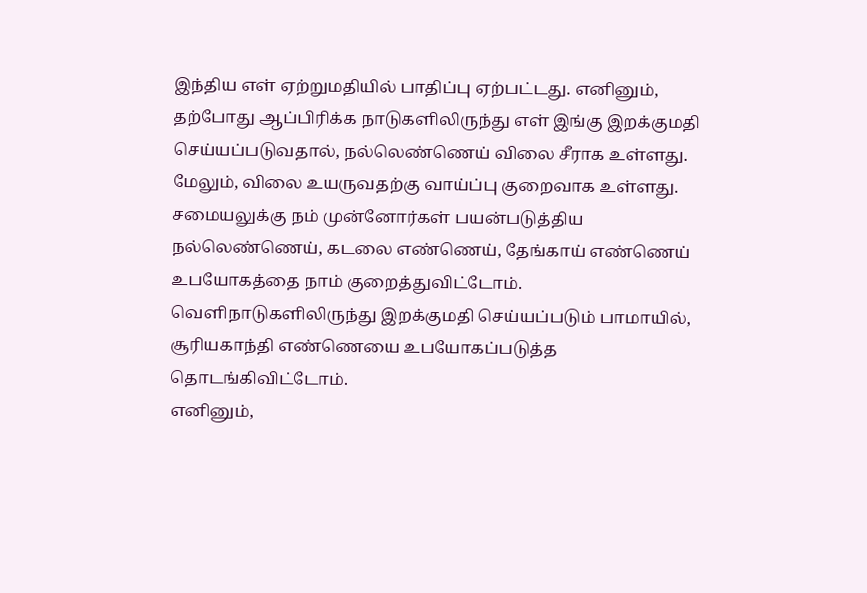இந்திய எள் ஏற்றுமதியில் பாதிப்பு ஏற்பட்டது. எனினும், தற்போது ஆப்பிரிக்க நாடுகளிலிருந்து எள் இங்கு இறக்குமதி செய்யப்படுவதால், நல்லெண்ணெய் விலை சீராக உள்ளது. மேலும், விலை உயருவதற்கு வாய்ப்பு குறைவாக உள்ளது.
சமையலுக்கு நம் முன்னோர்கள் பயன்படுத்திய நல்லெண்ணெய், கடலை எண்ணெய், தேங்காய் எண்ணெய் உபயோகத்தை நாம் குறைத்துவிட்டோம். வெளிநாடுகளிலிருந்து இறக்குமதி செய்யப்படும் பாமாயில், சூரியகாந்தி எண்ணெயை உபயோகப்படுத்த தொடங்கிவிட்டோம்.
எனினும்,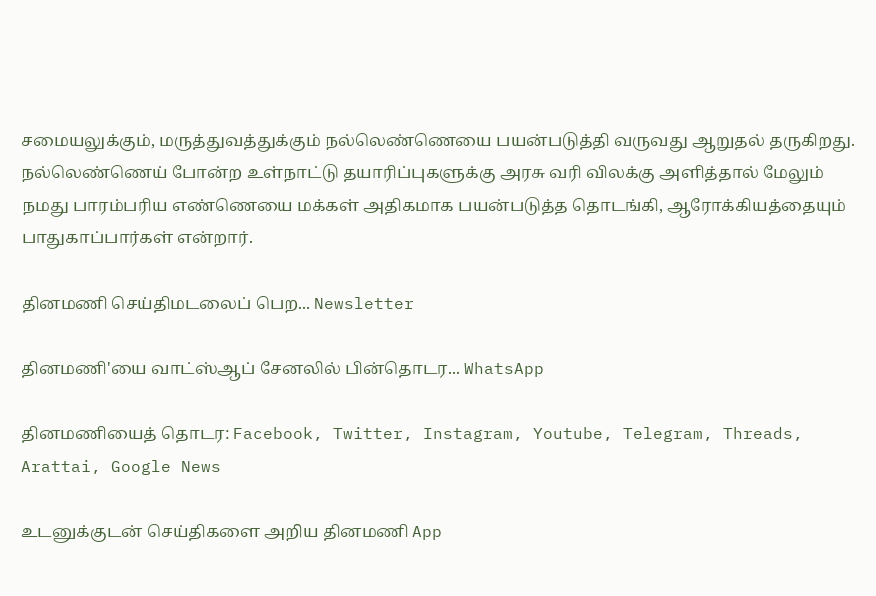சமையலுக்கும், மருத்துவத்துக்கும் நல்லெண்ணெயை பயன்படுத்தி வருவது ஆறுதல் தருகிறது. நல்லெண்ணெய் போன்ற உள்நாட்டு தயாரிப்புகளுக்கு அரசு வரி விலக்கு அளித்தால் மேலும் நமது பாரம்பரிய எண்ணெயை மக்கள் அதிகமாக பயன்படுத்த தொடங்கி, ஆரோக்கியத்தையும் பாதுகாப்பார்கள் என்றார்.

தினமணி செய்திமடலைப் பெற... Newsletter

தினமணி'யை வாட்ஸ்ஆப் சேனலில் பின்தொடர... WhatsApp

தினமணியைத் தொடர: Facebook, Twitter, Instagram, Youtube, Telegram, Threads, Arattai, Google News

உடனுக்குடன் செய்திகளை அறிய தினமணி App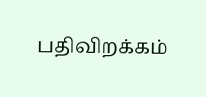பதிவிறக்கம்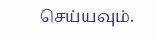செய்யவும்.